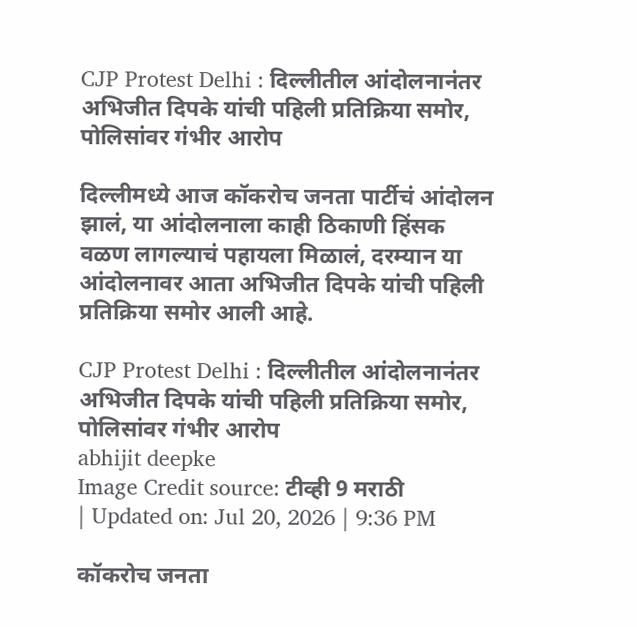CJP Protest Delhi : दिल्लीतील आंदोलनानंतर अभिजीत दिपके यांची पहिली प्रतिक्रिया समोर, पोलिसांवर गंभीर आरोप

दिल्लीमध्ये आज कॉकरोच जनता पार्टीचं आंदोलन झालं, या आंदोलनाला काही ठिकाणी हिंसक वळण लागल्याचं पहायला मिळालं, दरम्यान या आंदोलनावर आता अभिजीत दिपके यांची पहिली प्रतिक्रिया समोर आली आहे.

CJP Protest Delhi : दिल्लीतील आंदोलनानंतर अभिजीत दिपके यांची पहिली प्रतिक्रिया समोर, पोलिसांवर गंभीर आरोप
abhijit deepke
Image Credit source: टीव्ही 9 मराठी
| Updated on: Jul 20, 2026 | 9:36 PM

कॉकरोच जनता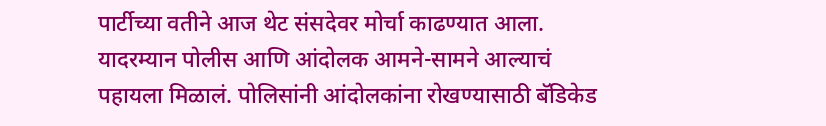पार्टीच्या वतीने आज थेट संसदेवर मोर्चा काढण्यात आला. यादरम्यान पोलीस आणि आंदोलक आमने-सामने आल्याचं पहायला मिळालं. पोलिसांनी आंदोलकांना रोखण्यासाठी बॅडिकेड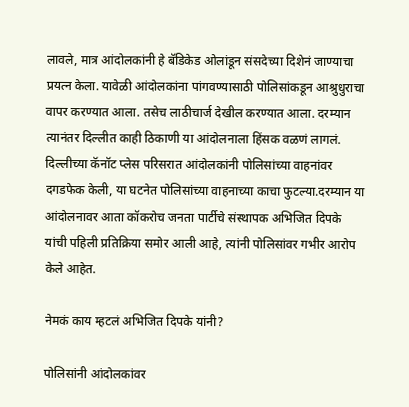लावले, मात्र आंदोलकांनी हे बॅडिकेड ओलांडून संसदेच्या दिशेनं जाण्याचा प्रयत्न केला. यावेळी आंदोलकांना पांगवण्यासाठी पोलिसांकडून आश्रुधुराचा वापर करण्यात आला. तसेच लाठीचार्ज देखील करण्यात आला. दरम्यान त्यानंतर दिल्लीत काही ठिकाणी या आंदोलनाला हिंसक वळणं लागलं. दिल्लीच्या कॅनॉट प्लेस परिसरात आंदोलकांनी पोलिसांच्या वाहनांवर दगडफेक केली, या घटनेत पोलिसांच्या वाहनाच्या काचा फुटल्या.दरम्यान या आंदोलनावर आता कॉकरोच जनता पार्टीचे संस्थापक अभिजित दिपके यांची पहिली प्रतिक्रिया समोर आली आहे, त्यांनी पोलिसांवर गभीर आरोप केले आहेत.

नेमकं काय म्हटलं अभिजित दिपके यांनी?

पोलिसांनी आंदोलकांवर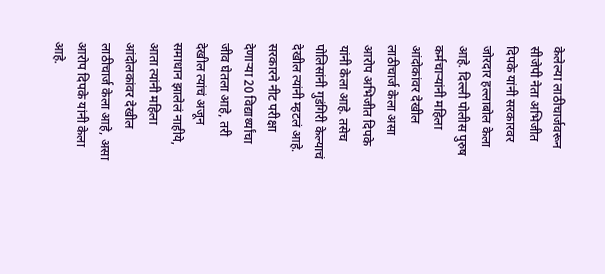केलेल्या लाठीचार्जवरून सीजेपी नेता अभिजीत दिपके यांनी सरकारवर जोरदार हल्लाबोल केला आहे. दिल्ली पोलीस पुरुष कर्मचाऱ्यांनी महिला आंदोकांवर देखील लाठीचार्ज केला असा आरोप अभिजीत दिपके यांनी केला आहे. तसेच पोलिसांनी गुडंगिरी केल्याचं देखील त्यांनी म्हटलं आहे. सरकारने नीट परीक्षा देणाऱ्या 20 विद्यार्थ्यांचा जीव घेतला आहे, तरी देखील त्यांचं अजून समाधान झालेलं नाहीये, आता त्यांनी महिला आंदोलकांवर देखील लाठीचार्ज केला आहे, असा आरोप दिपके यांनी केला आहे.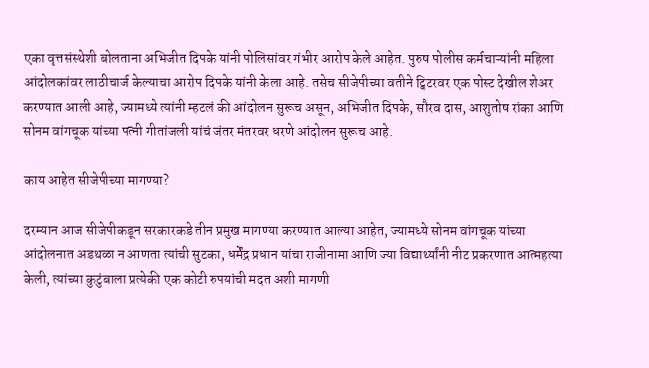एका वृत्तसंस्थेशी बोलताना अभिजीत दिपके यांनी पोलिसांवर गंभीर आरोप केले आहेत. पुरुष पोलीस कर्मचाऱ्यांनी महिला आंदोलकांवर लाठीचार्ज केल्याचा आरोप दिपके यांनी केला आहे. तसेच सीजेपीच्या वतीने ट्विटरवर एक पोस्ट देखील शेअर करण्यात आली आहे, ज्यामध्ये त्यांनी म्हटलं की आंदोलन सुरूच असून, अभिजीत दिपके, सौरव दास, आशुतोष रांका आणि सोनम वांगचूक यांच्या पत्नी गीतांजली यांचं जंतर मंतरवर धरणे आंदोलन सुरूच आहे.

काय आहेत सीजेपीच्या मागण्या?

दरम्यान आज सीजेपीकडून सरकारकडे तीन प्रमुख मागण्या करण्यात आल्या आहेत, ज्यामध्ये सोनम वांगचूक यांच्या आंदोलनात अडथळा न आणता त्यांची सुटका, धर्मेंद्र प्रधान यांचा राजीनामा आणि ज्या विद्यार्थ्यांनी नीट प्रकरणात आत्महत्या केली, त्यांच्या कुटुंबाला प्रत्येकी एक कोटी रुपयांची मदत अशी मागणी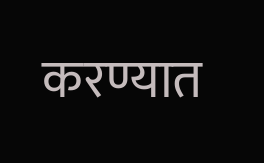करण्यात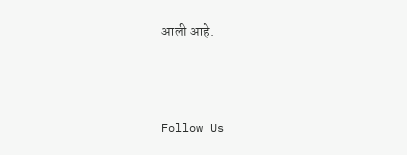आली आहे.



Follow Us